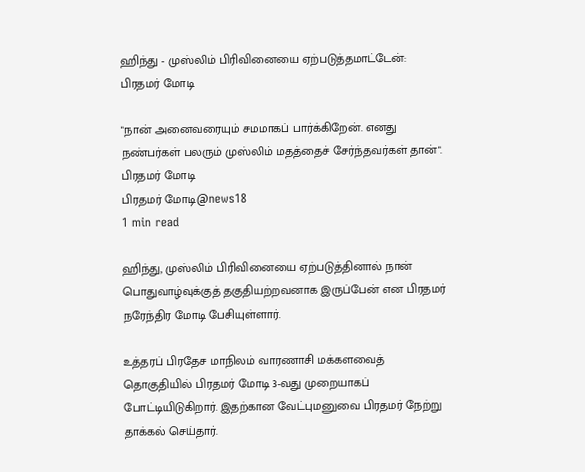ஹிந்து - முஸ்லிம் பிரிவினையை ஏற்படுத்தமாட்டேன்: பிரதமர் மோடி

"நான் அனைவரையும் சமமாகப் பார்க்கிறேன். எனது நண்பர்கள் பலரும் முஸ்லிம் மதத்தைச் சேர்ந்தவர்கள் தான்".
பிரதமர் மோடி
பிரதமர் மோடி@news18
1 min read

ஹிந்து, முஸ்லிம் பிரிவினையை ஏற்படுத்தினால் நான் பொதுவாழ்வுக்குத் தகுதியற்றவனாக இருப்பேன் என பிரதமர் நரேந்திர மோடி பேசியுள்ளார்.

உத்தரப் பிரதேச மாநிலம் வாரணாசி மக்களவைத் தொகுதியில் பிரதமர் மோடி 3-வது முறையாகப் போட்டியிடுகிறார். இதற்கான வேட்புமனுவை பிரதமர் நேற்று தாக்கல் செய்தார்.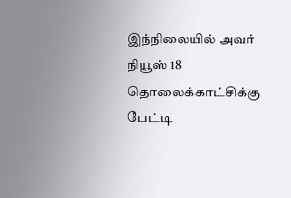இந்நிலையில் அவர் நியூஸ் 18 தொலைக்காட்சிக்கு பேட்டி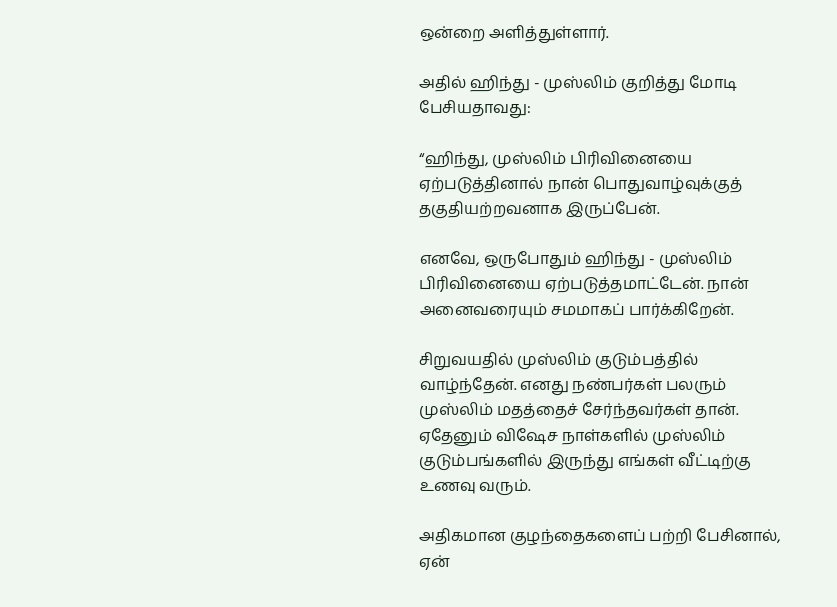ஒன்றை அளித்துள்ளார்.

அதில் ஹிந்து - முஸ்லிம் குறித்து மோடி பேசியதாவது:

“ஹிந்து, முஸ்லிம் பிரிவினையை ஏற்படுத்தினால் நான் பொதுவாழ்வுக்குத் தகுதியற்றவனாக இருப்பேன்.

எனவே, ஒருபோதும் ஹிந்து - முஸ்லிம் பிரிவினையை ஏற்படுத்தமாட்டேன். நான் அனைவரையும் சமமாகப் பார்க்கிறேன்.

சிறுவயதில் முஸ்லிம் குடும்பத்தில் வாழ்ந்தேன். எனது நண்பர்கள் பலரும் முஸ்லிம் மதத்தைச் சேர்ந்தவர்கள் தான். ஏதேனும் விஷேச நாள்களில் முஸ்லிம் குடும்பங்களில் இருந்து எங்கள் வீட்டிற்கு உணவு வரும்.

அதிகமான குழந்தைகளைப் பற்றி பேசினால், ஏன்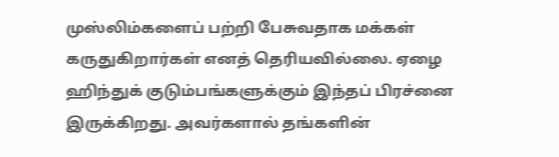முஸ்லிம்களைப் பற்றி பேசுவதாக மக்கள் கருதுகிறார்கள் எனத் தெரியவில்லை. ஏழை ஹிந்துக் குடும்பங்களுக்கும் இந்தப் பிரச்னை இருக்கிறது. அவர்களால் தங்களின்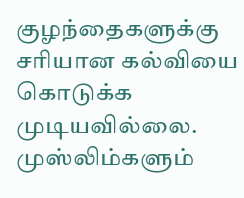குழந்தைகளுக்கு சரியான கல்வியை கொடுக்க முடியவில்லை. முஸ்லிம்களும்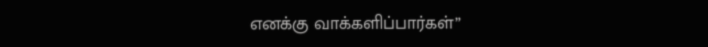எனக்கு வாக்களிப்பார்கள்”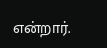என்றார்.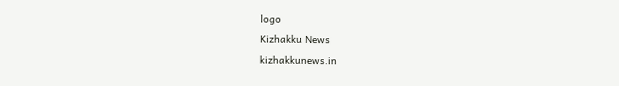logo
Kizhakku News
kizhakkunews.in